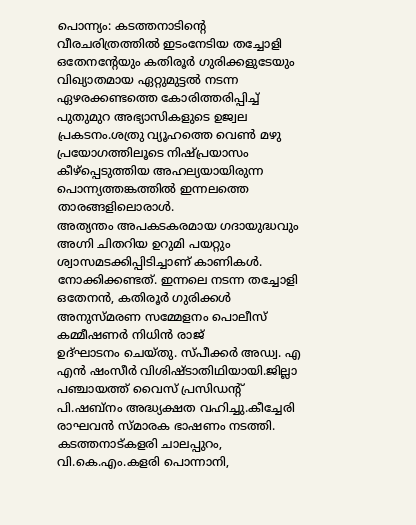പൊന്ന്യം: കടത്തനാടിന്റെ വീരചരിത്രത്തിൽ ഇടംനേടിയ തച്ചോളി ഒതേനന്റേയും കതിരൂർ ഗുരിക്കളുടേയും വിഖ്യാതമായ ഏറ്റുമുട്ടൽ നടന്ന ഏഴരക്കണ്ടത്തെ കോരിത്തരിപ്പിച്ച് പുതുമുറ അഭ്യാസികളുടെ ഉജ്വല പ്രകടനം.ശത്രു വ്യൂഹത്തെ വെൺ മഴു പ്രയോഗത്തിലൂടെ നിഷ്പ്രയാസം കീഴ്പ്പെടുത്തിയ അഹല്യയായിരുന്ന പൊന്ന്യത്തങ്കത്തിൽ ഇന്നലത്തെ താരങ്ങളിലൊരാൾ.
അത്യന്തം അപകടകരമായ ഗദായുദ്ധവും അഗ്നി ചിതറിയ ഉറുമി പയറ്റും ശ്വാസമടക്കിപ്പിടിച്ചാണ് കാണികൾ. നോക്കിക്കണ്ടത്. ഇന്നലെ നടന്ന തച്ചോളി ഒതേനൻ, കതിരൂർ ഗുരിക്കൾ അനുസ്മരണ സമ്മേളനം പൊലീസ് കമ്മീഷണർ നിധിൻ രാജ്
ഉദ്ഘാടനം ചെയ്തു. സ്പീക്കർ അഡ്വ. എ എൻ ഷംസീർ വിശിഷ്ടാതിഥിയായി.ജില്ലാ പഞ്ചായത്ത് വൈസ് പ്രസിഡന്റ് പി.ഷബ്നം അദ്ധ്യക്ഷത വഹിച്ചു.കീച്ചേരി രാഘവൻ സ്മാരക ഭാഷണം നടത്തി. കടത്തനാട്കളരി ചാലപ്പുറം, വി.കെ.എം.കളരി പൊന്നാനി,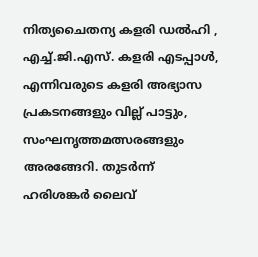നിത്യചൈതന്യ കളരി ഡൽഹി , എച്ച്.ജി.എസ്. കളരി എടപ്പാൾ, എന്നിവരുടെ കളരി അഭ്യാസ പ്രകടനങ്ങളും വില്ല് പാട്ടും, സംഘനൃത്തമത്സരങ്ങളും അരങ്ങേറി. തുടർന്ന് ഹരിശങ്കർ ലൈവ്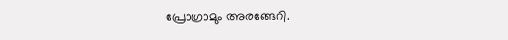പ്രോഗ്രാമും അരങ്ങേറി.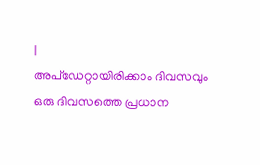|
അപ്ഡേറ്റായിരിക്കാം ദിവസവും
ഒരു ദിവസത്തെ പ്രധാന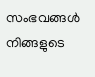സംഭവങ്ങൾ നിങ്ങളുടെ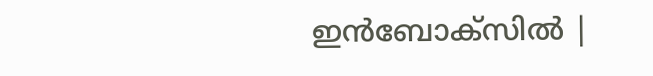ഇൻബോക്സിൽ |